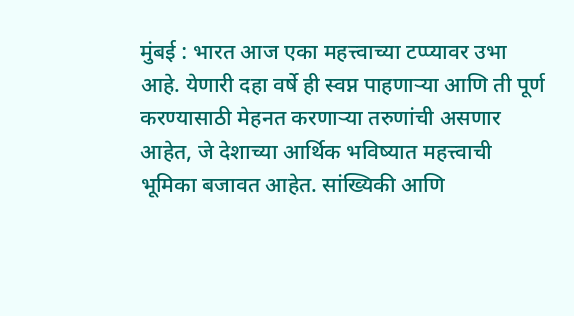मुंबई : भारत आज एका महत्त्वाच्या टप्प्यावर उभा आहे. येणारी दहा वर्षे ही स्वप्न पाहणाऱ्या आणि ती पूर्ण करण्यासाठी मेहनत करणाऱ्या तरुणांची असणार आहेत, जे देशाच्या आर्थिक भविष्यात महत्त्वाची भूमिका बजावत आहेत. सांख्यिकी आणि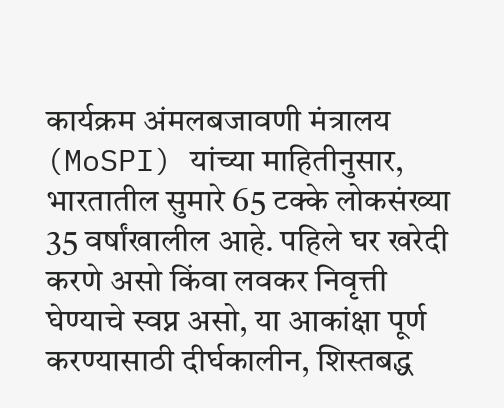कार्यक्रम अंमलबजावणी मंत्रालय (MoSPI) यांच्या माहितीनुसार, भारतातील सुमारे 65 टक्के लोकसंख्या 35 वर्षांखालील आहे. पहिले घर खरेदी करणे असो किंवा लवकर निवृत्ती घेण्याचे स्वप्न असो, या आकांक्षा पूर्ण करण्यासाठी दीर्घकालीन, शिस्तबद्ध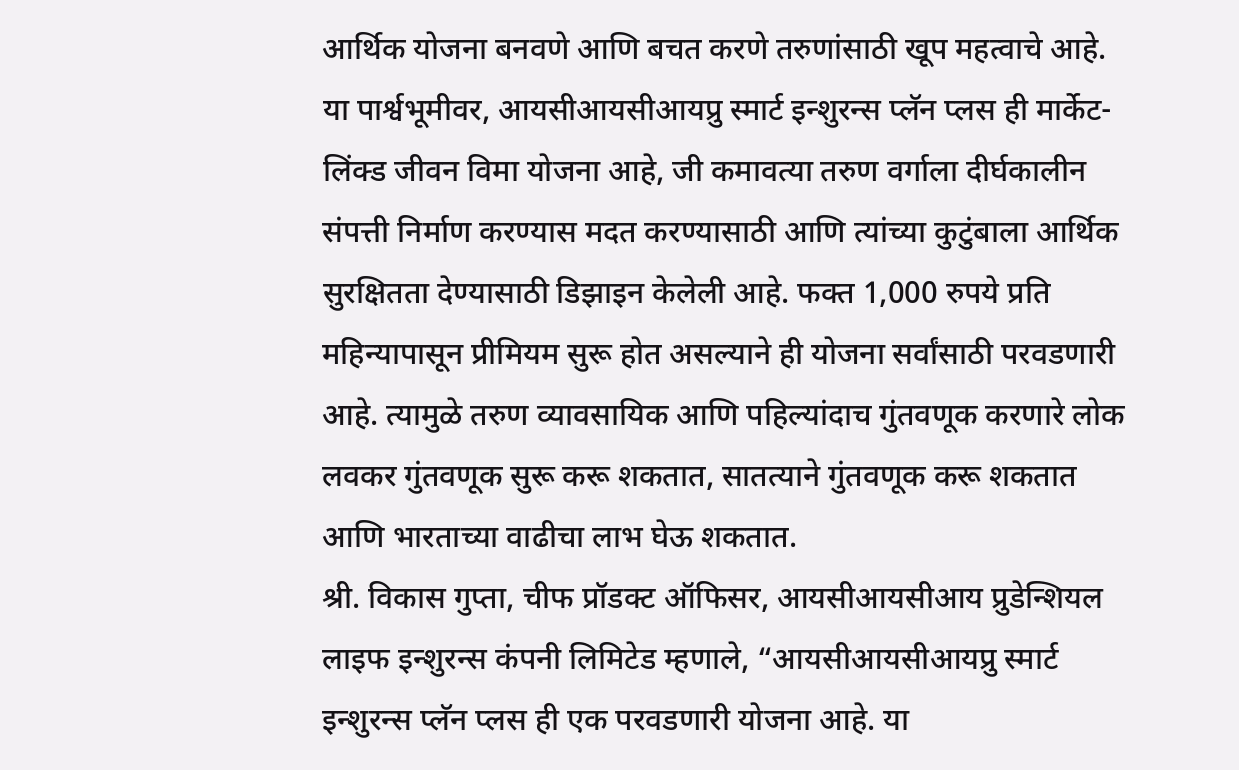आर्थिक योजना बनवणे आणि बचत करणे तरुणांसाठी खूप महत्वाचे आहे.
या पार्श्वभूमीवर, आयसीआयसीआयप्रु स्मार्ट इन्शुरन्स प्लॅन प्लस ही मार्केट-लिंक्ड जीवन विमा योजना आहे, जी कमावत्या तरुण वर्गाला दीर्घकालीन संपत्ती निर्माण करण्यास मदत करण्यासाठी आणि त्यांच्या कुटुंबाला आर्थिक सुरक्षितता देण्यासाठी डिझाइन केलेली आहे. फक्त 1,000 रुपये प्रति महिन्यापासून प्रीमियम सुरू होत असल्याने ही योजना सर्वांसाठी परवडणारी आहे. त्यामुळे तरुण व्यावसायिक आणि पहिल्यांदाच गुंतवणूक करणारे लोक लवकर गुंतवणूक सुरू करू शकतात, सातत्याने गुंतवणूक करू शकतात आणि भारताच्या वाढीचा लाभ घेऊ शकतात.
श्री. विकास गुप्ता, चीफ प्रॉडक्ट ऑफिसर, आयसीआयसीआय प्रुडेन्शियल लाइफ इन्शुरन्स कंपनी लिमिटेड म्हणाले, “आयसीआयसीआयप्रु स्मार्ट इन्शुरन्स प्लॅन प्लस ही एक परवडणारी योजना आहे. या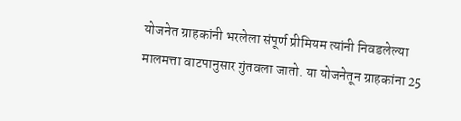योजनेत ग्राहकांनी भरलेला संपूर्ण प्रीमियम त्यांनी निवडलेल्या मालमत्ता वाटपानुसार गुंतवला जातो. या योजनेतून ग्राहकांना 25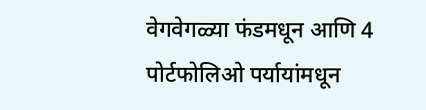वेगवेगळ्या फंडमधून आणि 4 पोर्टफोलिओ पर्यायांमधून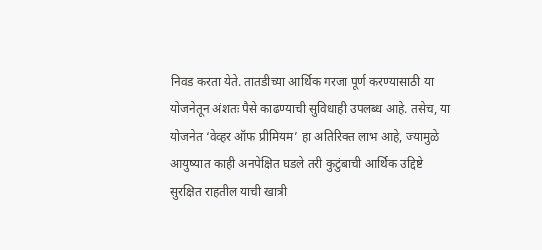निवड करता येते. तातडीच्या आर्थिक गरजा पूर्ण करण्यासाठी या योजनेतून अंशतः पैसे काढण्याची सुविधाही उपलब्ध आहे. तसेच, या योजनेत ‘वेव्हर ऑफ प्रीमियम’ हा अतिरिक्त लाभ आहे, ज्यामुळे आयुष्यात काही अनपेक्षित घडले तरी कुटुंबाची आर्थिक उद्दिष्टे सुरक्षित राहतील याची खात्री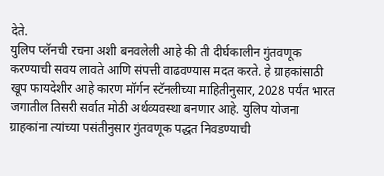देते.
युलिप प्लॅनची रचना अशी बनवलेली आहे की ती दीर्घकालीन गुंतवणूक करण्याची सवय लावते आणि संपत्ती वाढवण्यास मदत करते. हे ग्राहकांसाठी खूप फायदेशीर आहे कारण मॉर्गन स्टॅनलीच्या माहितीनुसार, 2028 पर्यंत भारत जगातील तिसरी सर्वात मोठी अर्थव्यवस्था बनणार आहे. युलिप योजना ग्राहकांना त्यांच्या पसंतीनुसार गुंतवणूक पद्धत निवडण्याची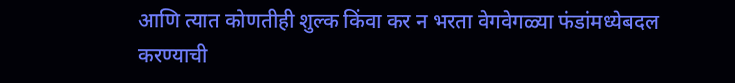आणि त्यात कोणतीही शुल्क किंवा कर न भरता वेगवेगळ्या फंडांमध्येबदल करण्याची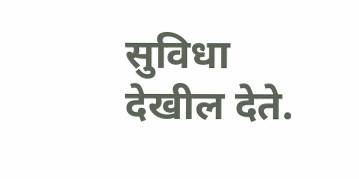सुविधा देखील देते.